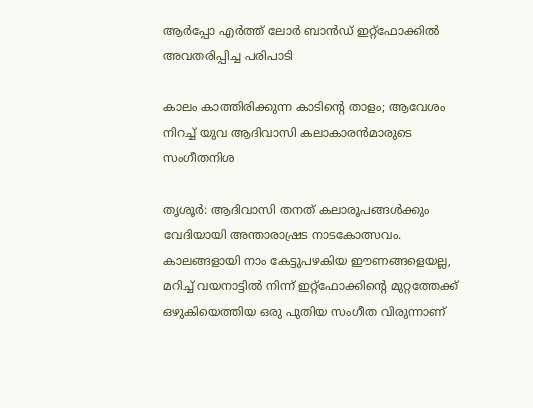ആർപ്പോ എർത്ത് ലോർ ബാൻഡ് ഇറ്റ്ഫോക്കിൽ അവതരിപ്പിച്ച പരിപാടി

കാലം കാത്തിരിക്കുന്ന കാടിന്‍റെ താളം; ആവേശം നിറച്ച് യുവ ആദിവാസി കലാകാരൻമാരുടെ സംഗീതനിശ

തൃശൂർ: ആദിവാസി തനത് കലാരൂപങ്ങൾക്കും വേദിയായി അന്താരാഷ്രട നാടകോത്സവം. കാലങ്ങളായി നാം കേട്ടുപഴകിയ ഈണങ്ങളെയല്ല, മറിച്ച് വയനാട്ടിൽ നിന്ന് ഇറ്റ്‌ഫോക്കിന്റെ മുറ്റത്തേക്ക് ഒഴുകിയെത്തിയ ഒരു പുതിയ സംഗീത വിരുന്നാണ്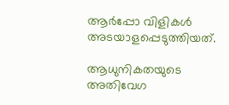ആർപ്പോ വിളികൾ അടയാളപ്പെടുത്തിയത്.

ആധുനികതയുടെ അതിവേഗ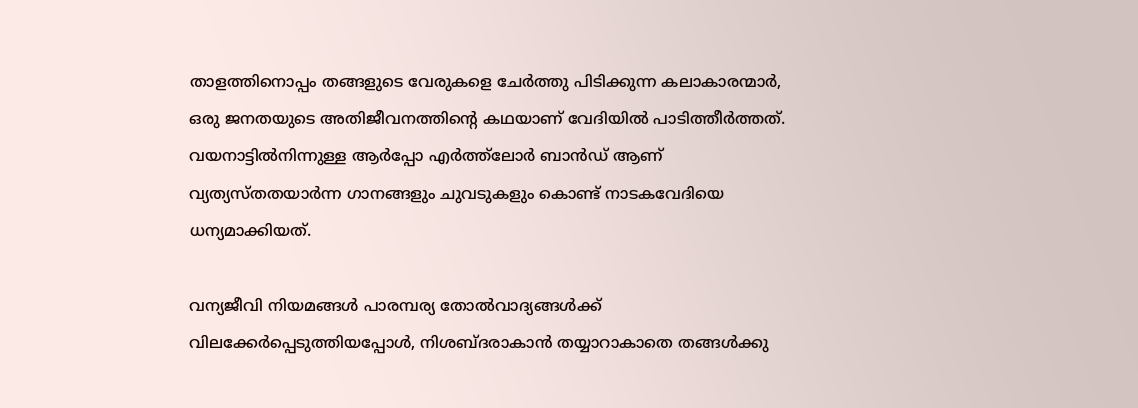താളത്തിനൊപ്പം തങ്ങളുടെ വേരുകളെ ചേർത്തു പിടിക്കുന്ന കലാകാരന്മാർ, ഒരു ജനതയുടെ അതിജീവനത്തിന്‍റെ കഥയാണ് വേദിയിൽ പാടിത്തീർത്തത്. വയനാട്ടിൽനിന്നുള്ള ആർപ്പോ എർത്ത്ലോർ ബാൻഡ് ആണ് വ്യത്യസ്തതയാർന്ന ഗാനങ്ങളും ചുവടുകളും കൊണ്ട് നാടകവേദിയെ ധന്യമാക്കിയത്.

വന്യജീവി നിയമങ്ങൾ പാരമ്പര്യ തോൽവാദ്യങ്ങൾക്ക് വിലക്കേർപ്പെടുത്തിയപ്പോൾ, നിശബ്ദരാകാൻ തയ്യാറാകാതെ തങ്ങൾക്കു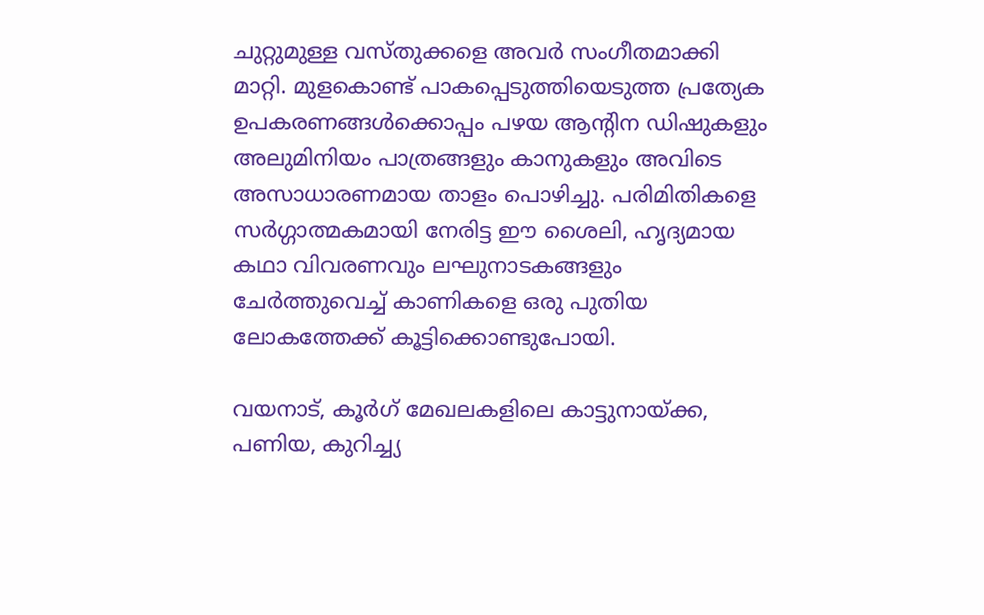ചുറ്റുമുള്ള വസ്തുക്കളെ അവർ സംഗീതമാക്കി മാറ്റി. മുളകൊണ്ട് പാകപ്പെടുത്തിയെടുത്ത പ്രത്യേക ഉപകരണങ്ങൾക്കൊപ്പം പഴയ ആന്റിന ഡിഷുകളും അലുമിനിയം പാത്രങ്ങളും കാനുകളും അവിടെ അസാധാരണമായ താളം പൊഴിച്ചു. പരിമിതികളെ സർഗ്ഗാത്മകമായി നേരിട്ട ഈ ശൈലി, ഹൃദ്യമായ കഥാ വിവരണവും ലഘുനാടകങ്ങളും ചേർത്തുവെച്ച് കാണികളെ ഒരു പുതിയ ലോകത്തേക്ക് കൂട്ടിക്കൊണ്ടുപോയി.

വയനാട്, കൂർഗ് മേഖലകളിലെ കാട്ടുനായ്ക്ക, പണിയ, കുറിച്ച്യ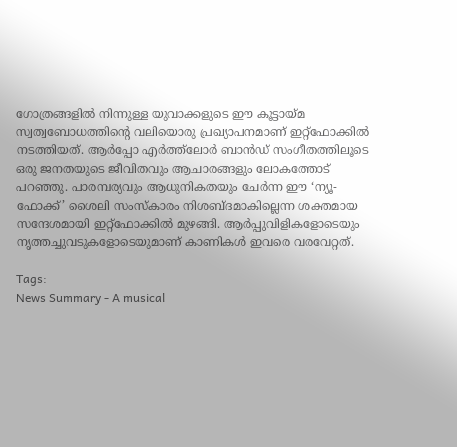ഗോത്രങ്ങളിൽ നിന്നുള്ള യുവാക്കളുടെ ഈ കൂട്ടായ്മ സ്വത്വബോധത്തിന്റെ വലിയൊരു പ്രഖ്യാപനമാണ് ഇറ്റ്‌ഫോക്കിൽ നടത്തിയത്. ആർപ്പോ എർത്ത്ലോർ ബാൻഡ് സംഗീതത്തിലൂടെ ഒരു ജനതയുടെ ജീവിതവും ആചാരങ്ങളും ലോകത്തോട് പറഞ്ഞു. പാരമ്പര്യവും ആധുനികതയും ചേർന്ന ഈ ‘ന്യൂ-ഫോക്ക്’ ശൈലി സംസ്കാരം നിശബ്ദമാകില്ലെന്ന ശക്തമായ സന്ദേശമായി ഇറ്റ്‌ഫോക്കിൽ മുഴങ്ങി. ആർപ്പുവിളികളോടെയും നൃത്തച്ചുവടുകളോടെയുമാണ് കാണികൾ ഇവരെ വരവേറ്റത്.

Tags:
News Summary - A musical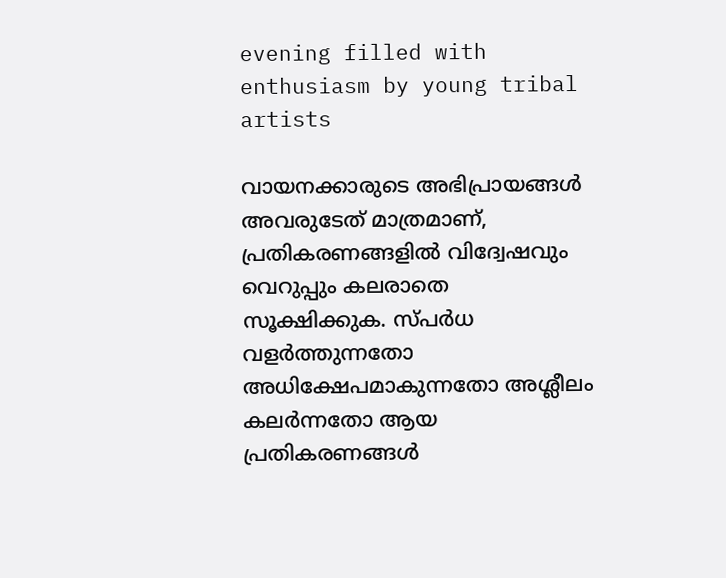evening filled with enthusiasm by young tribal artists

വായനക്കാരുടെ അഭിപ്രായങ്ങള്‍ അവരുടേത് മാത്രമാണ്, പ്രതികരണങ്ങളിൽ വിദ്വേഷവും വെറുപ്പും കലരാതെ സൂക്ഷിക്കുക. സ്പർധ വളർത്തുന്നതോ അധിക്ഷേപമാകുന്നതോ അശ്ലീലം കലർന്നതോ ആയ പ്രതികരണങ്ങൾ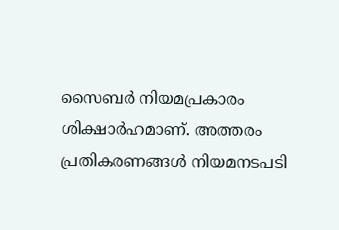സൈബർ നിയമപ്രകാരം ശിക്ഷാർഹമാണ്. അത്തരം പ്രതികരണങ്ങൾ നിയമനടപടി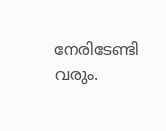നേരിടേണ്ടി വരും.